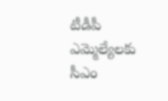టీడీపీ ఎమ్మెల్యేలకు సీఎం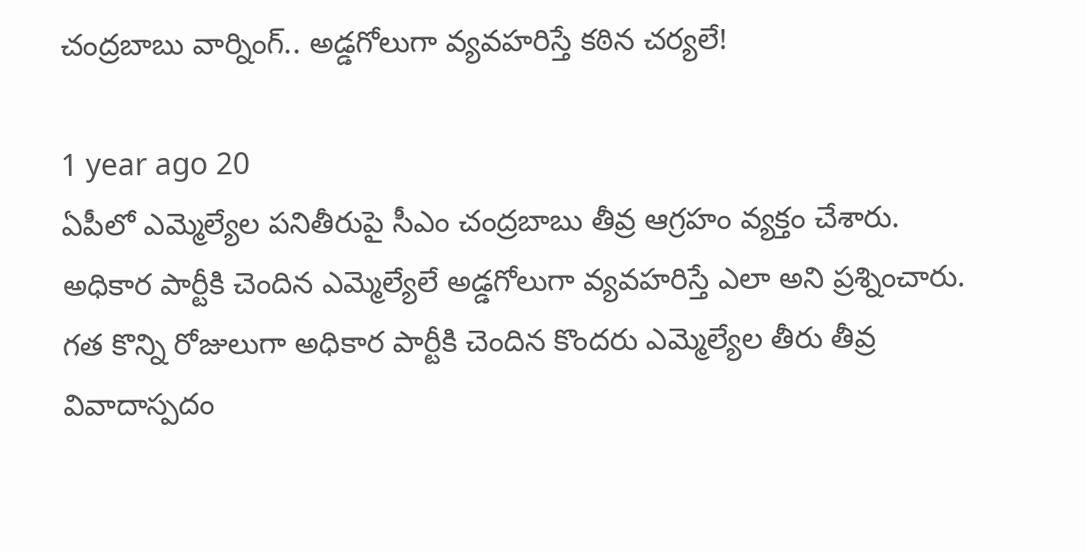చంద్రబాబు వార్నింగ్.. అడ్డగోలుగా వ్యవహరిస్తే కఠిన చర్యలే!

1 year ago 20
ఏపీలో ఎమ్మెల్యేల పనితీరుపై సీఎం చంద్రబాబు తీవ్ర ఆగ్రహం వ్యక్తం చేశారు. అధికార పార్టీకి చెందిన ఎమ్మెల్యేలే అడ్డగోలుగా వ్యవహరిస్తే ఎలా అని ప్రశ్నించారు. గత కొన్ని రోజులుగా అధికార పార్టీకి చెందిన కొందరు ఎమ్మెల్యేల తీరు తీవ్ర వివాదాస్పదం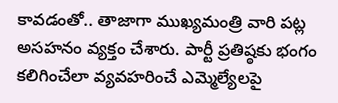కావడంతో.. తాజాగా ముఖ్యమంత్రి వారి పట్ల అసహనం వ్యక్తం చేశారు. పార్టీ ప్రతిష్ఠకు భంగం కలిగించేలా వ్యవహరించే ఎమ్మెల్యేలపై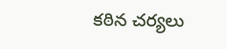కఠిన చర్యలు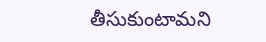తీసుకుంటామని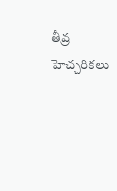తీవ్ర హెచ్చరికలు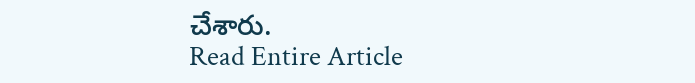చేశారు.
Read Entire Article